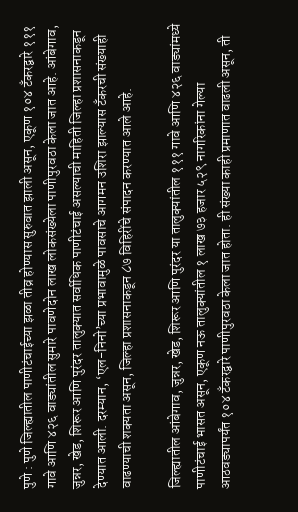पुणे : पुणे जिल्ह्यातील पाणीटंचाईच्या झळा तीव्र होण्यास सुरुवात झाली असून, एकूण १०४ टँकरद्वारे १११ गावे आणि ४२६ वाड्यांतील सुमारे पावणेदोन लाख लोकसंख्येला पाणीपुरवठा केला जात आहे. आंबेगाव, जुन्नर, खेड, शिरूर आणि पुरंदर तालुक्यात सर्वाधिक पाणीटंचाई असल्याची माहिती जिल्हा प्रशासनाकडून देण्यात आली. दरम्यान, ‘एल-निनो’च्या प्रभावामुळे पावसाचे आगमन उशिरा झाल्यास टँकरची संख्याही वाढण्याची शक्यता असून, जिल्हा प्रशासनाकडून ८७ विहिरींचे संपादन करण्यात आले आहे.

जिल्ह्यातील आंबेगाव, जुन्नर, खेड, शिरूर आणि पुरंदर या तालुक्यांतील १११ गावे आणि ४२६ वाड्यांमध्ये पाणीटंचाई भासत असून, एकूण नऊ तालुक्यांतील १ लाख ७३ हजार ५२९ नागरिकांना गेल्या आठवड्यापर्यंत १०४ टँकरद्वारे पाणीपुरवठा केला जात होता. ही संख्या काही प्रमाणात वाढली असून, ती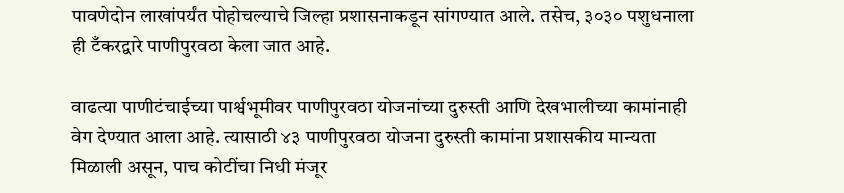पावणेदोन लाखांपर्यंत पोहोचल्याचे जिल्हा प्रशासनाकडून सांगण्यात आले. तसेच, ३०३० पशुधनाला ही टँकरद्वारे पाणीपुरवठा केला जात आहे.

वाढत्या पाणीटंचाईच्या पार्श्वभूमीवर पाणीपुरवठा योजनांच्या दुरुस्ती आणि देखभालीच्या कामांनाही वेग देण्यात आला आहे. त्यासाठी ४३ पाणीपुरवठा योजना दुरुस्ती कामांना प्रशासकीय मान्यता मिळाली असून, पाच कोटींचा निधी मंजूर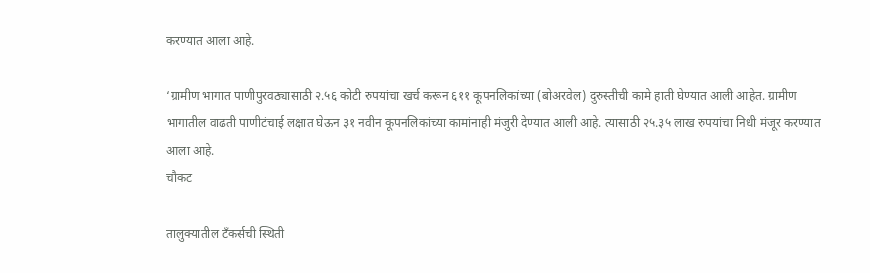करण्यात आला आहे.

‘ग्रामीण भागात पाणीपुरवठ्यासाठी २.५६ कोटी रुपयांचा खर्च करून ६११ कूपनलिकांच्या (बोअरवेल) दुरुस्तीची कामे हाती घेण्यात आली आहेत. ग्रामीण भागातील वाढती पाणीटंचाई लक्षात घेऊन ३१ नवीन कूपनलिकांच्या कामांनाही मंजुरी देण्यात आली आहे. त्यासाठी २५.३५ लाख रुपयांचा निधी मंजूर करण्यात आला आहे.
चौकट

तालुक्यातील टँकर्सची स्थिती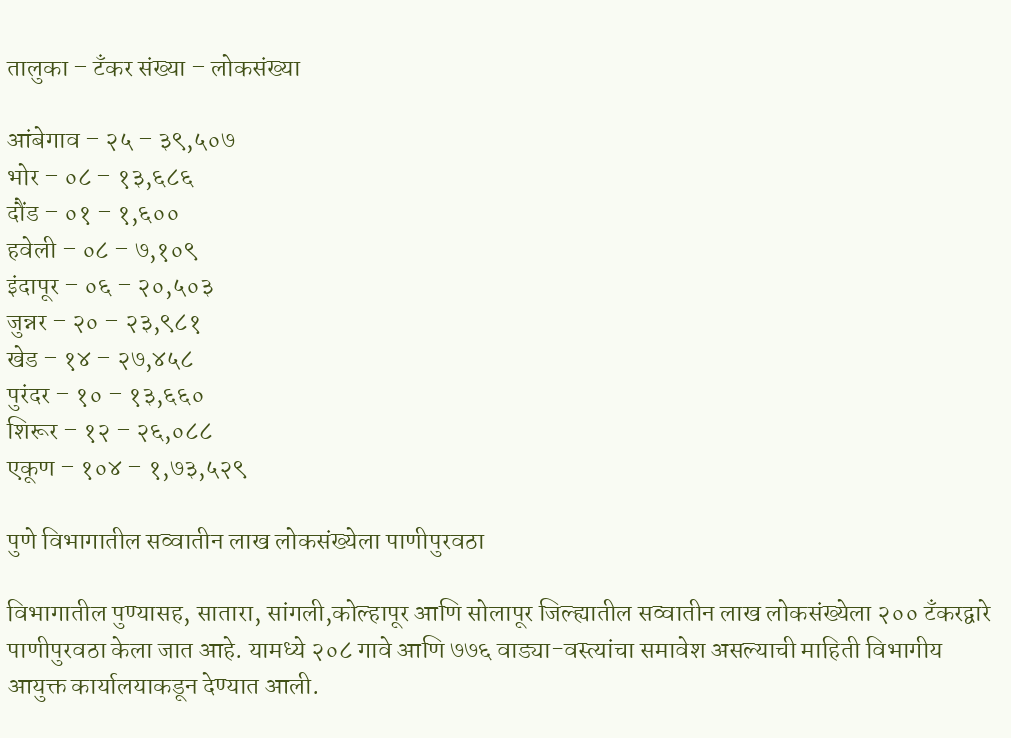तालुका – टँकर संख्या – लोकसंख्या

आंबेगाव – २५ – ३९,५०७
भोर – ०८ – १३,६८६
दौंड – ०१ – १,६००
हवेली – ०८ – ७,१०९
इंदापूर – ०६ – २०,५०३
जुन्नर – २० – २३,९८१
खेड – १४ – २७,४५८
पुरंदर – १० – १३,६६०
शिरूर – १२ – २६,०८८
एकूण – १०४ – १,७३,५२९

पुणे विभागातील सव्वातीन लाख लोकसंख्येला पाणीपुरवठा

विभागातील पुण्यासह, सातारा, सांगली,कोल्हापूर आणि सोलापूर जिल्ह्यातील सव्वातीन लाख लोकसंख्येला २०० टँकरद्वारे पाणीपुरवठा केला जात आहे. यामध्ये २०८ गावे आणि ७७६ वाड्या-वस्त्यांचा समावेश असल्याची माहिती विभागीय आयुक्त कार्यालयाकडून देण्यात आली.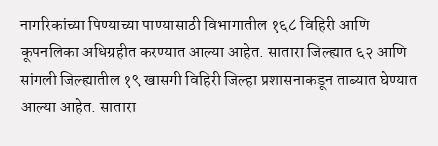नागरिकांच्या पिण्याच्या पाण्यासाठी विभागातील १६८ विहिरी आणि कूपनलिका अधिग्रहीत करण्यात आल्या आहेत. सातारा जिल्ह्यात ६२ आणि सांगली जिल्ह्यातील १९ खासगी विहिरी जिल्हा प्रशासनाकडून ताब्यात घेण्यात आल्या आहेत. सातारा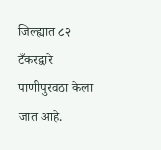जिल्ह्यात ८२ टँकरद्वारे पाणीपुरवठा केला जात आहे.